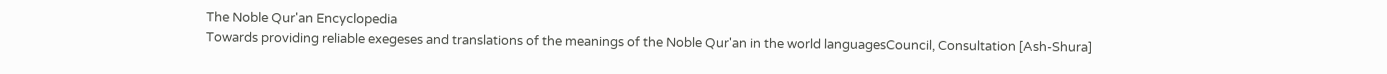The Noble Qur'an Encyclopedia
Towards providing reliable exegeses and translations of the meanings of the Noble Qur'an in the world languagesCouncil, Consultation [Ash-Shura]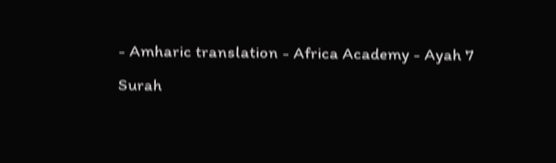- Amharic translation - Africa Academy - Ayah 7
Surah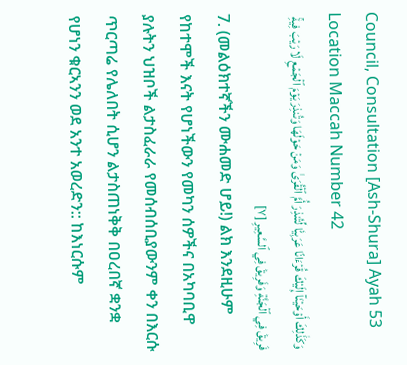Council, Consultation [Ash-Shura] Ayah 53 Location Maccah Number 42
وَكَذَٰلِكَ أَوۡحَيۡنَآ إِلَيۡكَ قُرۡءَانًا عَرَبِيّٗا لِّتُنذِرَ أُمَّ ٱلۡقُرَىٰ وَمَنۡ حَوۡلَهَا وَتُنذِرَ يَوۡمَ ٱلۡجَمۡعِ لَا رَيۡبَ فِيهِۚ فَرِيقٞ فِي ٱلۡجَنَّةِ وَفَرِيقٞ فِي ٱلسَّعِيرِ [٧]
7. (መልዕክተኛችን ሙሐመድ ሆይ!) ልክ እንደዚሁም የከተሞች እናት የሆነችውን የመካን ሰዎችና በአካባቢዋ ያሉትን ህዝቦች ልታስፈራራ የመሰብሰቢያውንም ቀን በእርሱ ጥርጣሬ የሌለበት ሲሆን ልታስጠነቅቅ በዐረበኛ ቋንቋ የሆነን ቁርኣንን ወደ አንተ አወረድን:: ከእነርሱም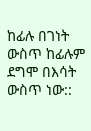ከፊሉ በገነት ውስጥ ከፊሉም ደግሞ በእሳት ውስጥ ነው::